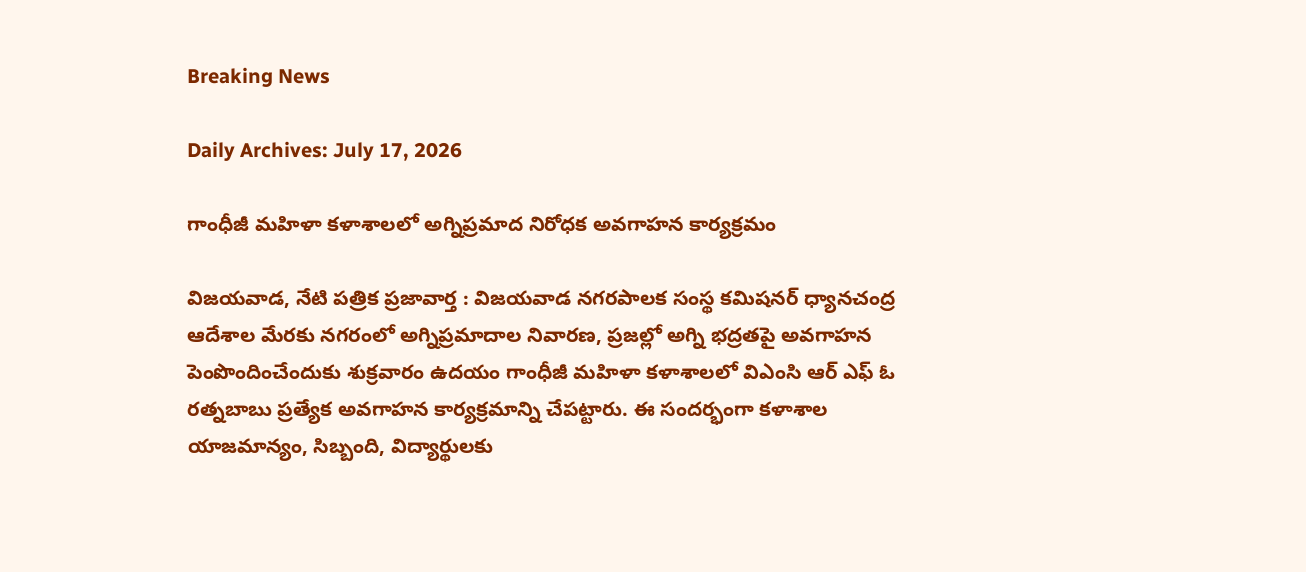Breaking News

Daily Archives: July 17, 2026

గాంధీజీ మహిళా కళాశాలలో అగ్నిప్రమాద నిరోధక అవగాహన కార్యక్రమం

విజయవాడ, నేటి పత్రిక ప్రజావార్త : విజయవాడ నగరపాలక సంస్థ కమిషనర్ ధ్యానచంద్ర ఆదేశాల మేరకు నగరంలో అగ్నిప్రమాదాల నివారణ, ప్రజల్లో అగ్ని భద్రతపై అవగాహన పెంపొందించేందుకు శుక్రవారం ఉదయం గాంధీజీ మహిళా కళాశాలలో విఎంసి ఆర్ ఎఫ్ ఓ రత్నబాబు ప్రత్యేక అవగాహన కార్యక్రమాన్ని చేపట్టారు. ఈ సందర్భంగా కళాశాల యాజమాన్యం, సిబ్బంది, విద్యార్థులకు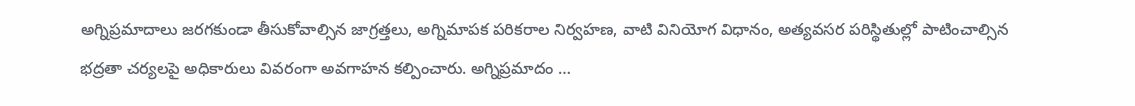అగ్నిప్రమాదాలు జరగకుండా తీసుకోవాల్సిన జాగ్రత్తలు, అగ్నిమాపక పరికరాల నిర్వహణ, వాటి వినియోగ విధానం, అత్యవసర పరిస్థితుల్లో పాటించాల్సిన భద్రతా చర్యలపై అధికారులు వివరంగా అవగాహన కల్పించారు. అగ్నిప్రమాదం …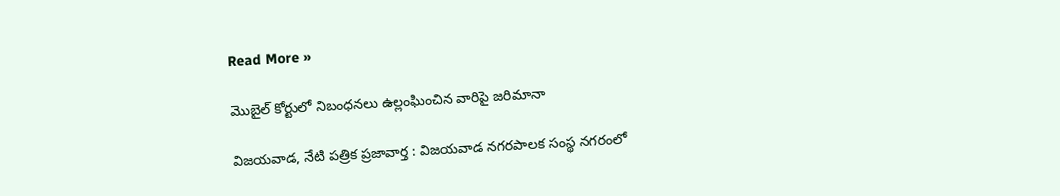Read More »

మొబైల్ కోర్టులో నిబంధనలు ఉల్లంఘించిన వారిపై జరిమానా

విజయవాడ, నేటి పత్రిక ప్రజావార్త : విజయవాడ నగరపాలక సంస్థ నగరంలో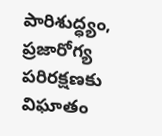పారిశుద్ధ్యం, ప్రజారోగ్య పరిరక్షణకు విఘాతం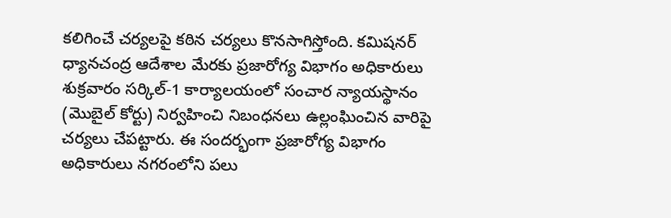కలిగించే చర్యలపై కఠిన చర్యలు కొనసాగిస్తోంది. కమిషనర్ ధ్యానచంద్ర ఆదేశాల మేరకు ప్రజారోగ్య విభాగం అధికారులు శుక్రవారం సర్కిల్-1 కార్యాలయంలో సంచార న్యాయస్థానం (మొబైల్ కోర్టు) నిర్వహించి నిబంధనలు ఉల్లంఘించిన వారిపై చర్యలు చేపట్టారు. ఈ సందర్భంగా ప్రజారోగ్య విభాగం అధికారులు నగరంలోని పలు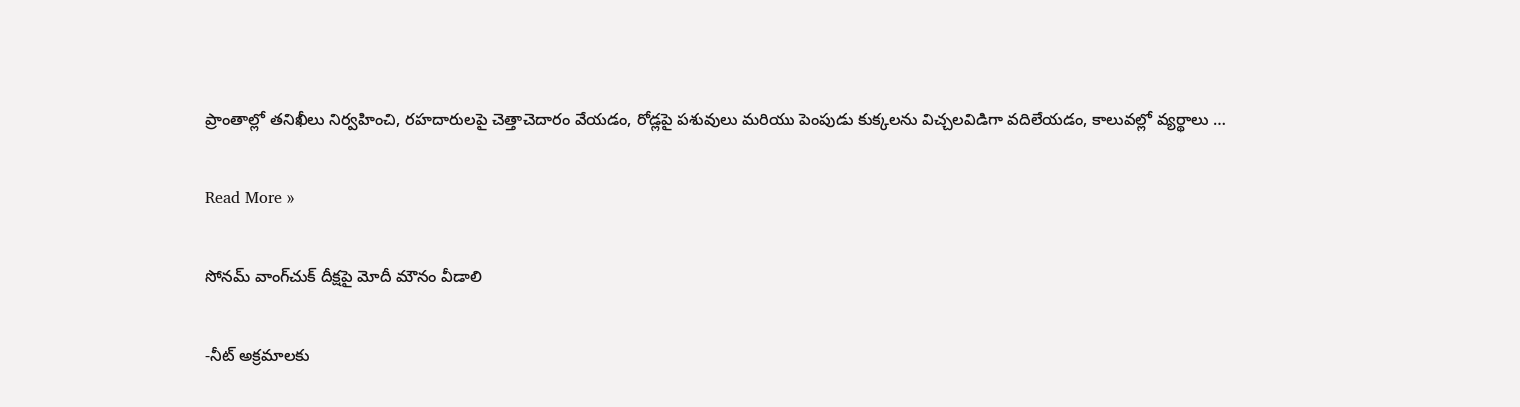ప్రాంతాల్లో తనిఖీలు నిర్వహించి, రహదారులపై చెత్తాచెదారం వేయడం, రోడ్లపై పశువులు మరియు పెంపుడు కుక్కలను విచ్చలవిడిగా వదిలేయడం, కాలువల్లో వ్యర్థాలు …

Read More »

సోనమ్ వాంగ్‌చుక్ దీక్షపై మోదీ మౌనం వీడాలి

-నీట్ అక్రమాలకు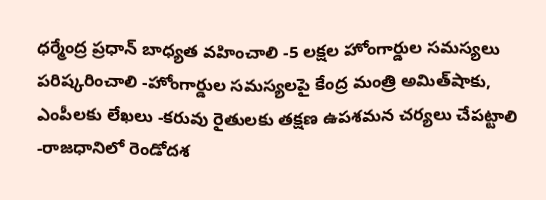ధర్మేంద్ర ప్రధాన్ బాధ్యత వహించాలి -5 లక్షల హోంగార్డుల సమస్యలు పరిష్కరించాలి -హోంగార్డుల సమస్యలపై కేంద్ర మంత్రి అమిత్‌షాకు, ఎంపీలకు లేఖలు -కరువు రైతులకు తక్షణ ఉపశమన చర్యలు చేపట్టాలి -రాజధానిలో రెండోదశ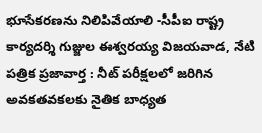భూసేకరణను నిలిపివేయాలి -సీపీఐ రాష్ట్ర కార్యదర్శి గుజ్జుల ఈశ్వరయ్య విజయవాడ, నేటి పత్రిక ప్రజావార్త : నీట్ పరీక్షలలో జరిగిన అవకతవకలకు నైతిక బాధ్యత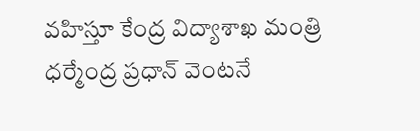వహిస్తూ కేంద్ర విద్యాశాఖ మంత్రి ధర్మేంద్ర ప్రధాన్ వెంటనే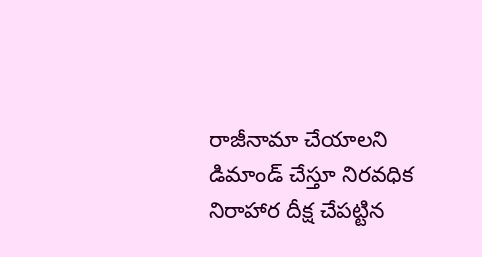రాజీనామా చేయాలని డిమాండ్ చేస్తూ నిరవధిక నిరాహార దీక్ష చేపట్టిన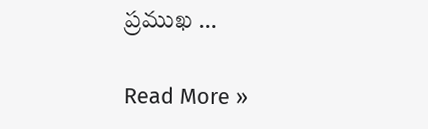ప్రముఖ …

Read More »